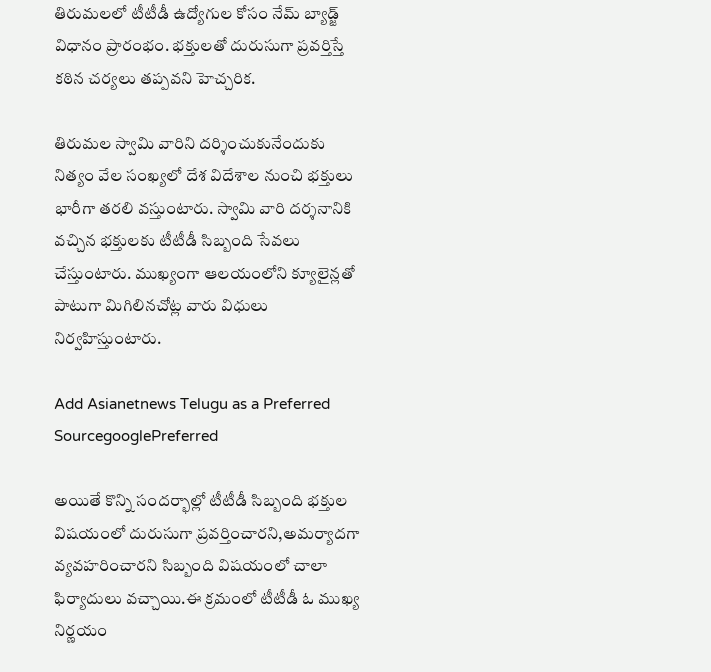తిరుమలలో టీటీడీ ఉద్యోగుల కోసం నేమ్ బ్యాడ్జ్ విధానం ప్రారంభం. భక్తులతో దురుసుగా ప్రవర్తిస్తే కఠిన చర్యలు తప్పవని హెచ్చరిక.

తిరుమల స్వామి వారిని దర్శించుకునేందుకు నిత్యం వేల సంఖ్యలో దేశ విదేశాల నుంచి భక్తులు భారీగా తరలి వస్తుంటారు. స్వామి వారి దర్శనానికి వచ్చిన భక్తులకు టీటీడీ సిబ్బంది సేవలు చేస్తుంటారు. ముఖ్యంగా ఆలయంలోని క్యూలైన్లతో పాటుగా మిగిలినచోట్ల వారు విధులు నిర్వహిస్తుంటారు.

Add Asianetnews Telugu as a Preferred SourcegooglePreferred

అయితే కొన్ని సందర్భాల్లో టీటీడీ సిబ్బంది భక్తుల విషయంలో దురుసుగా ప్రవర్తించారని,అమర్యాదగా వ్యవహరించారని సిబ్బంది విషయంలో చాలా ఫిర్యాదులు వచ్చాయి.ఈ క్రమంలో టీటీడీ ఓ ముఖ్య నిర్ణయం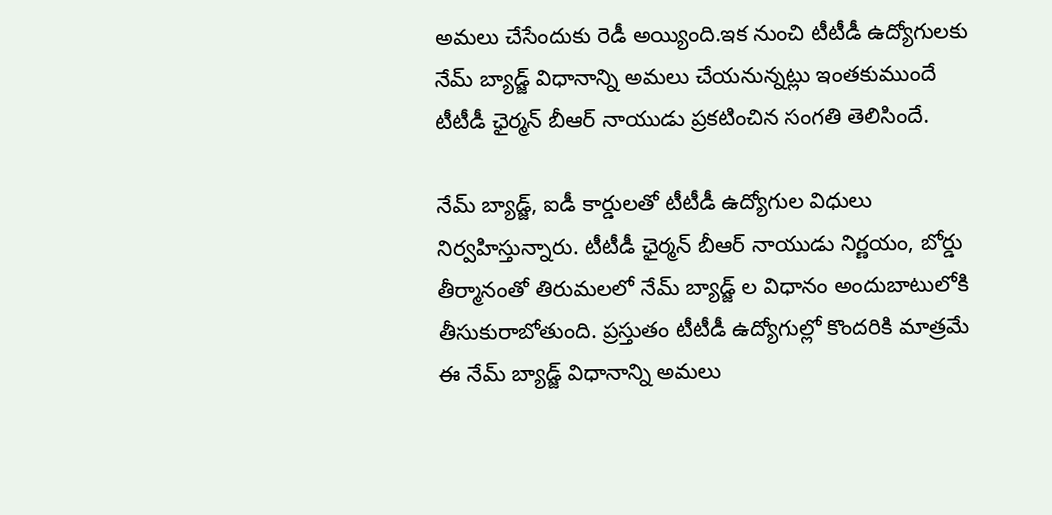అమలు చేసేందుకు రెడీ అయ్యింది.ఇక నుంచి టీటీడీ ఉద్యోగులకు నేమ్‌ బ్యాడ్జ్‌ విధానాన్ని అమలు చేయనున్నట్లు ఇంతకుముందే టీటీడీ ఛైర్మన్‌ బీఆర్‌ నాయుడు ప్రకటించిన సంగతి తెలిసిందే.

నేమ్ బ్యాడ్జ్, ఐడీ కార్డులతో టీటీడీ ఉద్యోగుల విధులు నిర్వహిస్తున్నారు. టీటీడీ ఛైర్మన్ బీఆర్ నాయుడు నిర్ణయం, బోర్డు తీర్మానంతో తిరుమలలో నేమ్ బ్యాడ్జ్ ల విధానం అందుబాటులోకి తీసుకురాబోతుంది. ప్రస్తుతం టీటీడీ ఉద్యోగుల్లో కొందరికి మాత్రమే ఈ నేమ్ బ్యాడ్జ్ విధానాన్ని అమలు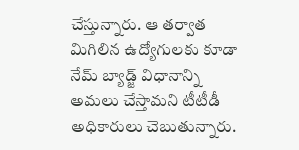చేస్తున్నారు. ఆ తర్వాత మిగిలిన ఉద్యోగులకు కూడా నేమ్ బ్యాడ్జ్ విధానాన్ని అమలు చేస్తామని టీటీడీ అధికారులు చెబుతున్నారు.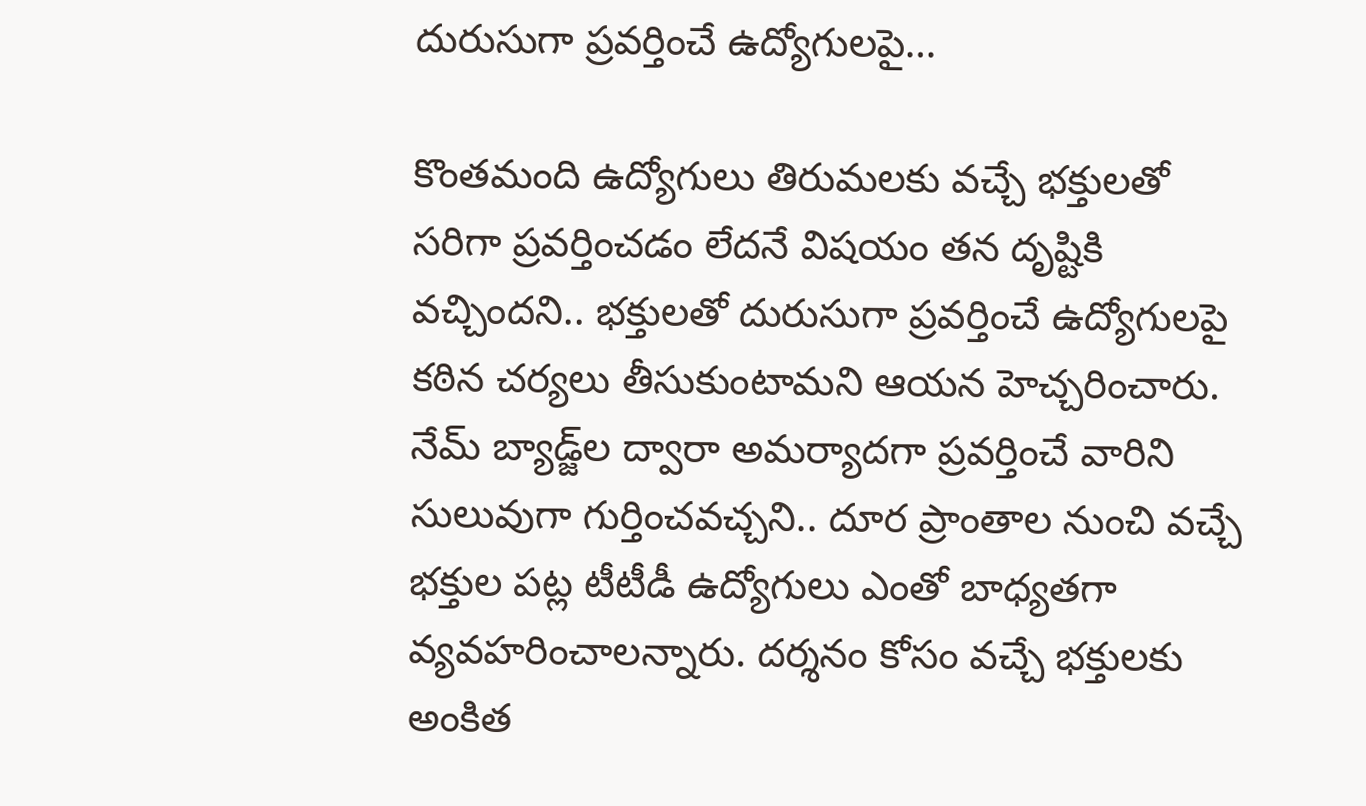దురుసుగా ప్రవర్తించే ఉద్యోగులపై…

కొంతమంది ఉద్యోగులు తిరుమలకు వచ్చే భక్తులతో సరిగా ప్రవర్తించడం లేదనే విషయం తన దృష్టికి వచ్చిందని.. భక్తులతో దురుసుగా ప్రవర్తించే ఉద్యోగులపై కఠిన చర్యలు తీసుకుంటామని ఆయన హెచ్చరించారు. నేమ్ బ్యాడ్జ్‌ల ద్వారా అమర్యాదగా ప్రవర్తించే వారిని సులువుగా గుర్తించవచ్చని.. దూర ప్రాంతాల నుంచి వచ్చే భక్తుల పట్ల టీటీడీ ఉద్యోగులు ఎంతో బాధ్యతగా వ్యవహరించాలన్నారు. దర్శనం కోసం వచ్చే భక్తులకు అంకిత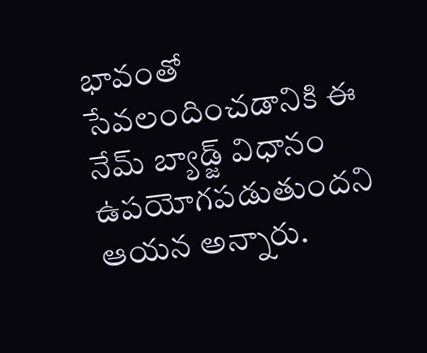భావంతో సేవలందించడానికి ఈ నేమ్ బ్యాడ్జ్ విధానం ఉపయోగపడుతుందని ఆయన అన్నారు.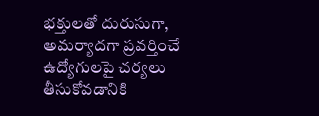భక్తులతో దురుసుగా, అమర్యాదగా ప్రవర్తించే ఉద్యోగులపై చర్యలు తీసుకోవడానికి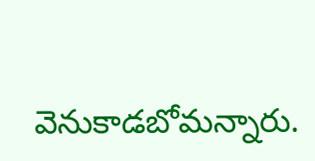వెనుకాడబోమన్నారు.